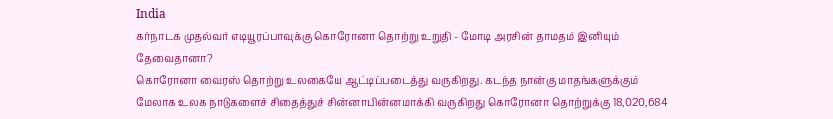India
கர்நாடக முதல்வர் எடியூரப்பாவுக்கு கொரோனா தொற்று உறுதி - மோடி அரசின் தாமதம் இனியும் தேவைதானா?
கொரோனா வைரஸ் தொற்று உலகையே ஆட்டிப்படைத்து வருகிறது. கடந்த நான்கு மாதங்களுக்கும் மேலாக உலக நாடுகளைச் சிதைத்துச் சின்னாபின்னமாக்கி வருகிறது கொரோனா தொற்றுக்கு 18,020,684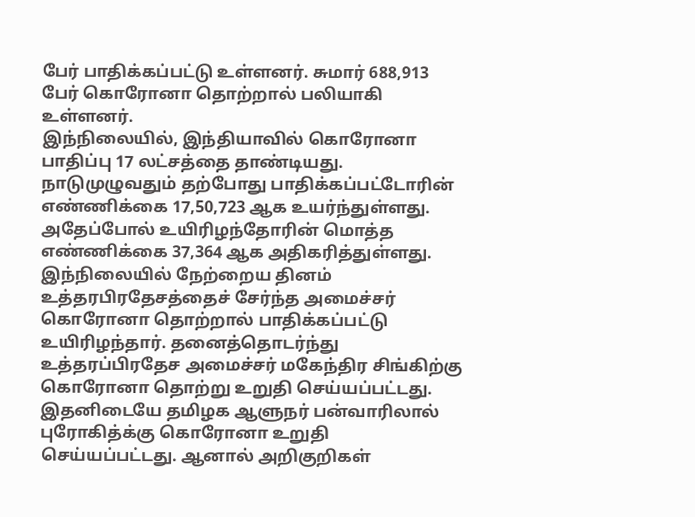பேர் பாதிக்கப்பட்டு உள்ளனர். சுமார் 688,913 பேர் கொரோனா தொற்றால் பலியாகி உள்ளனர்.
இந்நிலையில், இந்தியாவில் கொரோனா பாதிப்பு 17 லட்சத்தை தாண்டியது. நாடுமுழுவதும் தற்போது பாதிக்கப்பட்டோரின் எண்ணிக்கை 17,50,723 ஆக உயர்ந்துள்ளது. அதேப்போல் உயிரிழந்தோரின் மொத்த எண்ணிக்கை 37,364 ஆக அதிகரித்துள்ளது.
இந்நிலையில் நேற்றைய தினம் உத்தரபிரதேசத்தைச் சேர்ந்த அமைச்சர் கொரோனா தொற்றால் பாதிக்கப்பட்டு உயிரிழந்தார். தனைத்தொடர்ந்து உத்தரப்பிரதேச அமைச்சர் மகேந்திர சிங்கிற்கு கொரோனா தொற்று உறுதி செய்யப்பட்டது.
இதனிடையே தமிழக ஆளுநர் பன்வாரிலால் புரோகித்க்கு கொரோனா உறுதி செய்யப்பட்டது. ஆனால் அறிகுறிகள்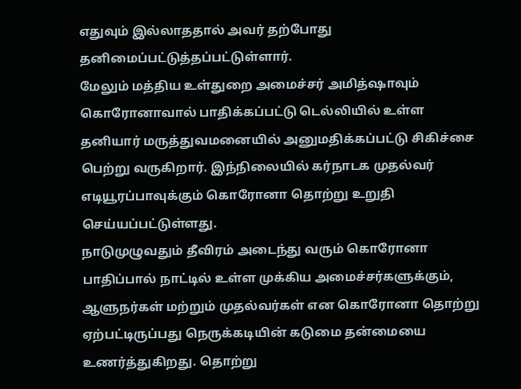எதுவும் இல்லாததால் அவர் தற்போது தனிமைப்பட்டுத்தப்பட்டுள்ளார்.
மேலும் மத்திய உள்துறை அமைச்சர் அமித்ஷாவும் கொரோனாவால் பாதிக்கப்பட்டு டெல்லியில் உள்ள தனியார் மருத்துவமனையில் அனுமதிக்கப்பட்டு சிகிச்சை பெற்று வருகிறார். இந்நிலையில் கர்நாடக முதல்வர் எடியூரப்பாவுக்கும் கொரோனா தொற்று உறுதி செய்யப்பட்டுள்ளது.
நாடுமுழுவதும் தீவிரம் அடைந்து வரும் கொரோனா பாதிப்பால் நாட்டில் உள்ள முக்கிய அமைச்சர்களுக்கும், ஆளுநர்கள் மற்றும் முதல்வர்கள் என கொரோனா தொற்று ஏற்பட்டிருப்பது நெருக்கடியின் கடுமை தன்மையை உணர்த்துகிறது. தொற்று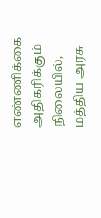எண்ணிக்கை அதிகரிக்கும் நிலையில், மத்திய அரசு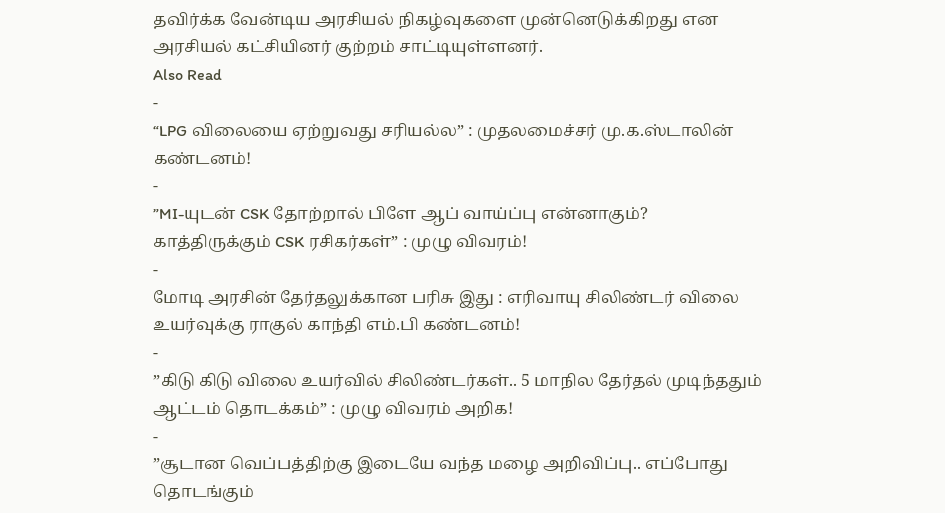தவிர்க்க வேன்டிய அரசியல் நிகழ்வுகளை முன்னெடுக்கிறது என அரசியல் கட்சியினர் குற்றம் சாட்டியுள்ளனர்.
Also Read
-
“LPG விலையை ஏற்றுவது சரியல்ல” : முதலமைச்சர் மு.க.ஸ்டாலின் கண்டனம்!
-
”MI-யுடன் CSK தோற்றால் பிளே ஆப் வாய்ப்பு என்னாகும்? காத்திருக்கும் CSK ரசிகர்கள்” : முழு விவரம்!
-
மோடி அரசின் தேர்தலுக்கான பரிசு இது : எரிவாயு சிலிண்டர் விலை உயர்வுக்கு ராகுல் காந்தி எம்.பி கண்டனம்!
-
”கிடு கிடு விலை உயர்வில் சிலிண்டர்கள்.. 5 மாநில தேர்தல் முடிந்ததும் ஆட்டம் தொடக்கம்” : முழு விவரம் அறிக!
-
”சூடான வெப்பத்திற்கு இடையே வந்த மழை அறிவிப்பு.. எப்போது தொடங்கும்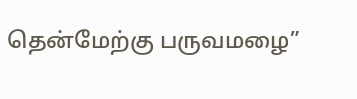தென்மேற்கு பருவமழை”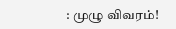: முழு விவரம்!